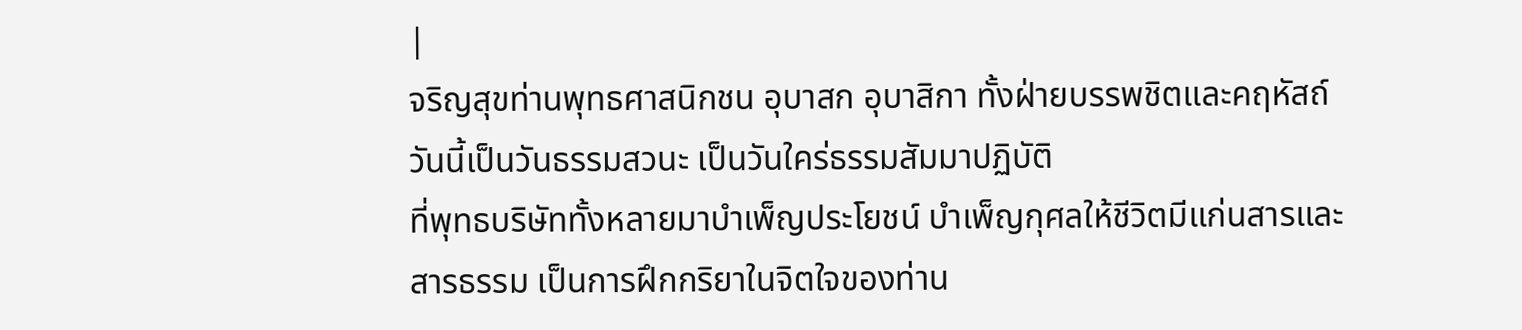|
จริญสุขท่านพุทธศาสนิกชน อุบาสก อุบาสิกา ทั้งฝ่ายบรรพชิตและคฤหัสถ์ วันนี้เป็นวันธรรมสวนะ เป็นวันใคร่ธรรมสัมมาปฏิบัติ
ที่พุทธบริษัททั้งหลายมาบำเพ็ญประโยชน์ บำเพ็ญกุศลให้ชีวิตมีแก่นสารและสารธรรม เป็นการฝึกกริยาในจิตใจของท่าน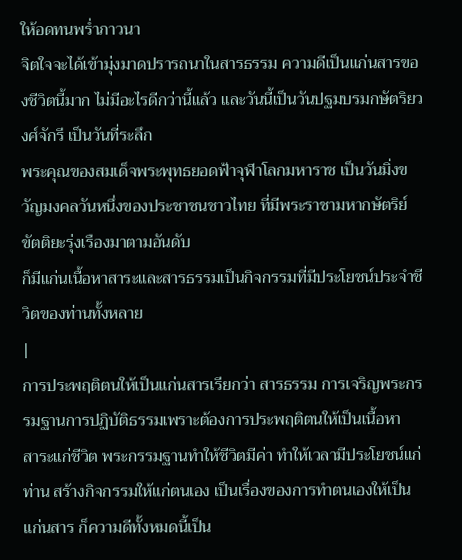ให้อดทนพร่ำภาวนา
จิตใจจะได้เข้ามุ่งมาดปรารถนาในสารธรรม ความดีเป็นแก่นสารของชีวิตนี้มาก ไม่มีอะไรดีกว่านี้แล้ว และวันนี้เป็นวันปฐมบรมกษัตริยวงศ์จักรี เป็นวันที่ระลึก
พระคุณของสมเด็จพระพุทธยอดฟ้าจุฬาโลกมหาราช เป็นวันมิ่งขวัญมงคลวันหนึ่งของประชาชนชาวไทย ที่มีพระราชามหากษัตริย์ขัตติยะรุ่งเรืองมาตามอันดับ
ก็มีแก่นเนื้อหาสาระและสารธรรมเป็นกิจกรรมที่มีประโยชน์ประจำชีวิตของท่านทั้งหลาย
|
การประพฤติตนให้เป็นแก่นสารเรียกว่า สารธรรม การเจริญพระกรรมฐานการปฏิบัติธรรมเพราะต้องการประพฤติตนให้เป็นเนื้อหา
สาระแก่ชีวิต พระกรรมฐานทำให้ชีวิตมีค่า ทำให้เวลามีประโยชน์แก่ท่าน สร้างกิจกรรมให้แก่ตนเอง เป็นเรื่องของการทำตนเองให้เป็นแก่นสาร ก็ความดีทั้งหมดนี้เป็น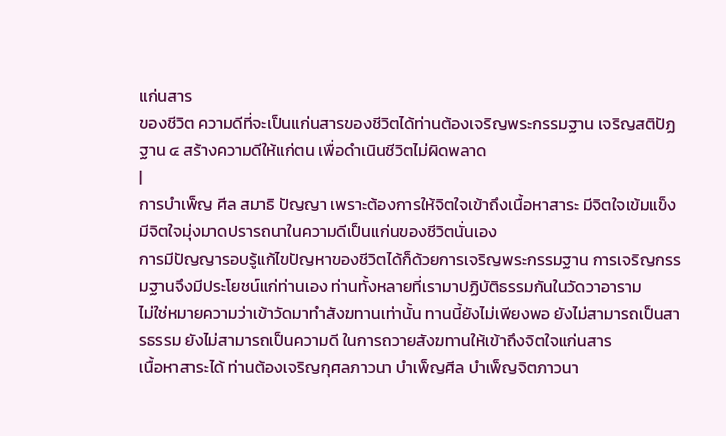แก่นสาร
ของชีวิต ความดีที่จะเป็นแก่นสารของชีวิตได้ท่านต้องเจริญพระกรรมฐาน เจริญสติปัฏฐาน ๔ สร้างความดีให้แก่ตน เพื่อดำเนินชีวิตไม่ผิดพลาด
|
การบำเพ็ญ ศีล สมาธิ ปัญญา เพราะต้องการให้จิตใจเข้าถึงเนื้อหาสาระ มีจิตใจเข้มแข็ง มีจิตใจมุ่งมาดปรารถนาในความดีเป็นแก่นของชีวิตนั่นเอง
การมีปัญญารอบรู้แก้ไขปัญหาของชีวิตได้ก็ด้วยการเจริญพระกรรมฐาน การเจริญกรรมฐานจึงมีประโยชน์แก่ท่านเอง ท่านทั้งหลายที่เรามาปฏิบัติธรรมกันในวัดวาอาราม
ไม่ใช่หมายความว่าเข้าวัดมาทำสังฆทานเท่านั้น ทานนี้ยังไม่เพียงพอ ยังไม่สามารถเป็นสารธรรม ยังไม่สามารถเป็นความดี ในการถวายสังฆทานให้เข้าถึงจิตใจแก่นสาร
เนื้อหาสาระได้ ท่านต้องเจริญกุศลภาวนา บำเพ็ญศีล บำเพ็ญจิตภาวนา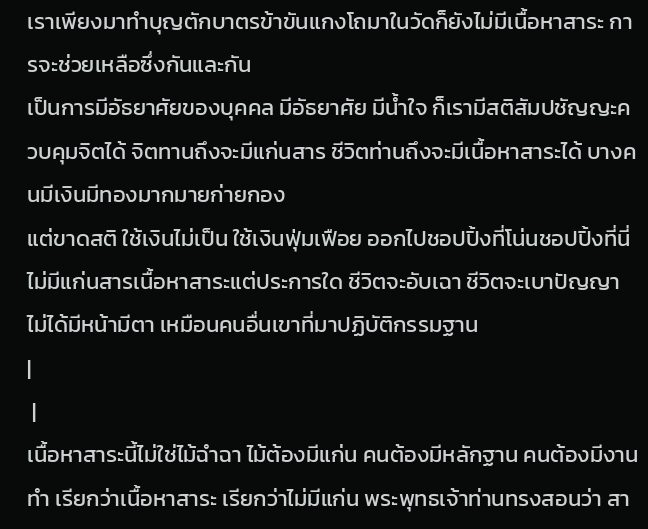เราเพียงมาทำบุญตักบาตรข้าขันแกงโถมาในวัดก็ยังไม่มีเนื้อหาสาระ การจะช่วยเหลือซึ่งกันและกัน
เป็นการมีอัธยาศัยของบุคคล มีอัธยาศัย มีน้ำใจ ก็เรามีสติสัมปชัญญะควบคุมจิตได้ จิตทานถึงจะมีแก่นสาร ชีวิตท่านถึงจะมีเนื้อหาสาระได้ บางคนมีเงินมีทองมากมายก่ายกอง
แต่ขาดสติ ใช้เงินไม่เป็น ใช้เงินฟุ่มเฟือย ออกไปชอปปิ้งที่โน่นชอปปิ้งที่นี่ ไม่มีแก่นสารเนื้อหาสาระแต่ประการใด ชีวิตจะอับเฉา ชีวิตจะเบาปัญญา
ไม่ได้มีหน้ามีตา เหมือนคนอื่นเขาที่มาปฏิบัติกรรมฐาน
|
 |
เนื้อหาสาระนี้ไม่ใช่ไม้ฉำฉา ไม้ต้องมีแก่น คนต้องมีหลักฐาน คนต้องมีงานทำ เรียกว่าเนื้อหาสาระ เรียกว่าไม่มีแก่น พระพุทธเจ้าท่านทรงสอนว่า สา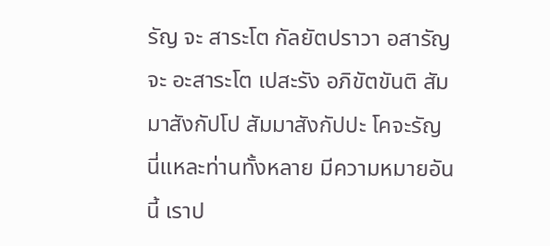รัญ จะ สาระโต กัลยัตปราวา อสารัญ จะ อะสาระโต เปสะรัง อภิขัตขันติ สัมมาสังกัปโป สัมมาสังกัปปะ โคจะรัญ นี่แหละท่านทั้งหลาย มีความหมายอันนี้ เราป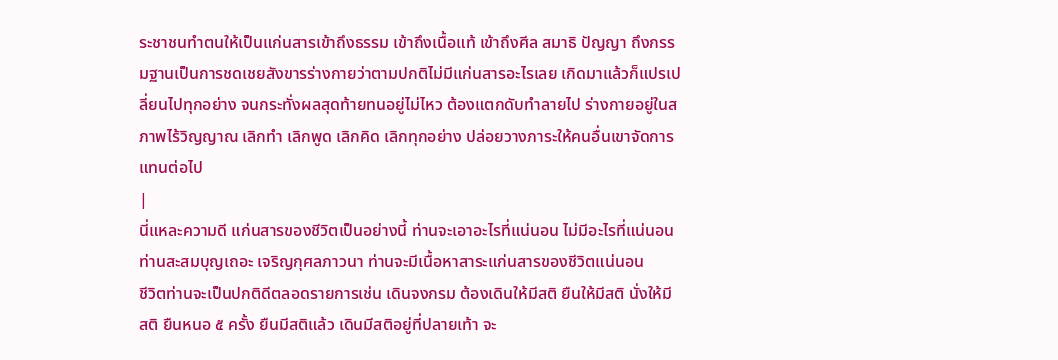ระชาชนทำตนให้เป็นแก่นสารเข้าถึงธรรม เข้าถึงเนื้อแท้ เข้าถึงศีล สมาธิ ปัญญา ถึงกรรมฐานเป็นการชดเชยสังขารร่างกายว่าตามปกติไม่มีแก่นสารอะไรเลย เกิดมาแล้วก็แปรเปลี่ยนไปทุกอย่าง จนกระทั่งผลสุดท้ายทนอยู่ไม่ไหว ต้องแตกดับทำลายไป ร่างกายอยู่ในสภาพไร้วิญญาณ เลิกทำ เลิกพูด เลิกคิด เลิกทุกอย่าง ปล่อยวางภาระให้คนอื่นเขาจัดการแทนต่อไป
|
นี่แหละความดี แก่นสารของชีวิตเป็นอย่างนี้ ท่านจะเอาอะไรที่แน่นอน ไม่มีอะไรที่แน่นอน ท่านสะสมบุญเถอะ เจริญกุศลภาวนา ท่านจะมีเนื้อหาสาระแก่นสารของชีวิตแน่นอน
ชีวิตท่านจะเป็นปกติดีตลอดรายการเช่น เดินจงกรม ต้องเดินให้มีสติ ยืนให้มีสติ นั่งให้มีสติ ยืนหนอ ๕ ครั้ง ยืนมีสติแล้ว เดินมีสติอยู่ที่ปลายเท้า จะ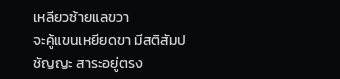เหลียวซ้ายแลขวา
จะคู้แขนเหยียดขา มีสติสัมปชัญญะ สาระอยู่ตรง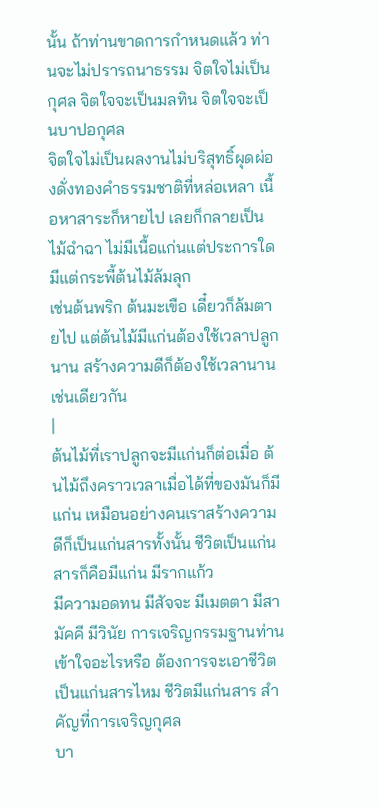นั้น ถ้าท่านขาดการกำหนดแล้ว ท่านจะไม่ปรารถนาธรรม จิตใจไม่เป็นกุศล จิตใจจะเป็นมลทิน จิตใจจะเป็นบาปอกุศล
จิตใจไม่เป็นผลงานไม่บริสุทธิ์ผุดผ่องดั่งทองคำธรรมชาติที่หล่อเหลา เนื้อหาสาระก็หายไป เลยก็กลายเป็นไม้ฉำฉา ไม่มีเนื้อแก่นแต่ประการใด มีแต่กระพี้ต้นไม้ล้มลุก
เช่นต้นพริก ต้นมะเขือ เดี๋ยวก็ล้มตายไป แต่ต้นไม้มีแก่นต้องใช้เวลาปลูกนาน สร้างความดีก็ต้องใช้เวลานานเช่นเดียวกัน
|
ต้นไม้ที่เราปลูกจะมีแก่นก็ต่อเมื่อ ต้นไม้ถึงคราวเวลาเมื่อได้ที่ของมันก็มีแก่น เหมือนอย่างคนเราสร้างความดีก็เป็นแก่นสารทั้งนั้น ชีวิตเป็นแก่นสารก็คือมีแก่น มีรากแก้ว
มีความอดทน มีสัจจะ มีเมตตา มีสามัคคี มีวินัย การเจริญกรรมฐานท่านเข้าใจอะไรหรือ ต้องการจะเอาชีวิตเป็นแก่นสารไหม ชีวิตมีแก่นสาร สำคัญที่การเจริญกุศล
บา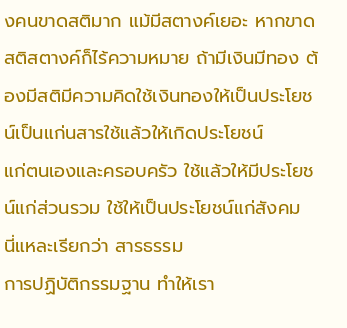งคนขาดสติมาก แม้มีสตางค์เยอะ หากขาดสติสตางค์ก็ไร้ความหมาย ถ้ามีเงินมีทอง ต้องมีสติมีความคิดใช้เงินทองให้เป็นประโยชน์เป็นแก่นสารใช้แล้วให้เกิดประโยชน์
แก่ตนเองและครอบครัว ใช้แล้วให้มีประโยชน์แก่ส่วนรวม ใช้ให้เป็นประโยชน์แก่สังคม นี่แหละเรียกว่า สารธรรม
การปฏิบัติกรรมฐาน ทำให้เรา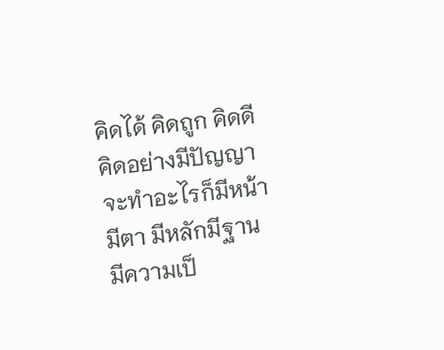คิดได้ คิดถูก คิดดี คิดอย่างมีปัญญา จะทำอะไรก็มีหน้ามีตา มีหลักมีฐาน มีความเป็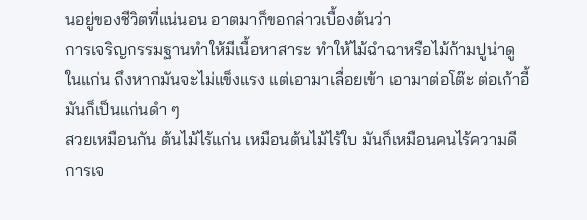นอยู่ของชีวิตที่แน่นอน อาตมาก็ขอกล่าวเบื้องต้นว่า
การเจริญกรรมฐานทำให้มีเนื้อหาสาระ ทำให้ไม้ฉำฉาหรือไม้ก้ามปูน่าดูในแก่น ถึงหากมันจะไม่แข็งแรง แต่เอามาเลื่อยเข้า เอามาต่อโต๊ะ ต่อเก้าอี้มันก็เป็นแก่นดำ ๆ
สวยเหมือนกัน ต้นไม้ไร้แก่น เหมือนต้นไม้ไร้ใบ มันก็เหมือนคนไร้ความดี การเจ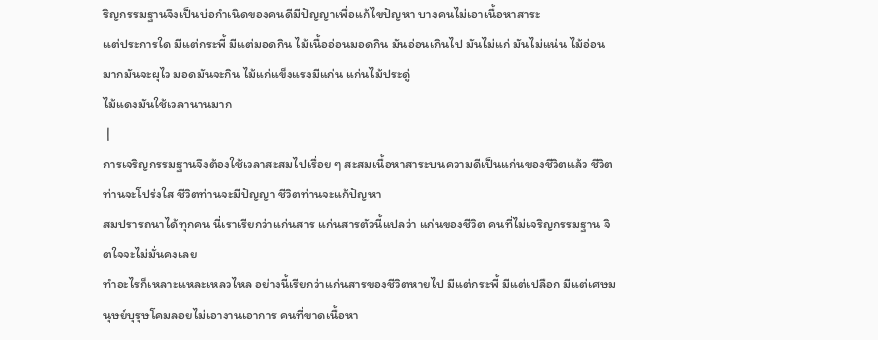ริญกรรมฐานจึงเป็นบ่อกำเนิดของคนดีมีปัญญาเพื่อแก้ไขปัญหา บางคนไม่เอาเนื้อหาสาระ
แต่ประการใด มีแต่กระพี้ มีแต่มอดกิน ไม้เนื้ออ่อนมอดกิน มันอ่อนเกินไป มันไม่แก่ มันไม่แน่น ไม้อ่อนมากมันจะผุไว มอดมันจะกิน ไม้แก่แข็งแรงมีแก่น แก่นไม้ประดู่
ไม้แดงมันใช้เวลานานมาก
 |
การเจริญกรรมฐานจึงต้องใช้เวลาสะสมไปเรื่อย ๆ สะสมเนื้อหาสาระบนความดีเป็นแก่นของชีวิตแล้ว ชีวิตท่านจะโปร่งใส ชีวิตท่านจะมีปัญญา ชีวิตท่านจะแก้ปัญหา
สมปรารถนาได้ทุกคน นี่เราเรียกว่าแก่นสาร แก่นสารตัวนี้แปลว่า แก่นของชีวิต คนที่ไม่เจริญกรรมฐาน จิตใจจะไม่มั่นคงเลย
ทำอะไรก็เหลาะแหละเหลวไหล อย่างนี้เรียกว่าแก่นสารของชีวิตหายไป มีแต่กระพี้ มีแต่เปลือก มีแต่เศษมนุษย์บุรุษโคมลอยไม่เอางานเอาการ คนที่ขาดเนื้อหา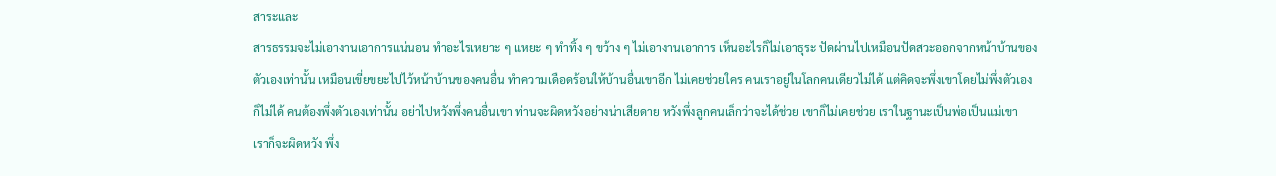สาระและ
สารธรรมจะไม่เอางานเอาการแน่นอน ทำอะไรเหยาะ ๆ แหยะ ๆ ทำทิ้ง ๆ ขว้าง ๆ ไม่เอางานเอาการ เห็นอะไรก็ไม่เอาธุระ ปัดผ่านไปเหมือนปัดสวะออกจากหน้าบ้านของ
ตัวเองเท่านั้น เหมือนเขี่ยขยะไปไว้หน้าบ้านของคนอื่น ทำความเดือดร้อนให้บ้านอื่นเขาอีก ไม่เคยช่วยใคร คนเราอยู่ในโลกคนเดียวไม่ได้ แต่คิดจะพึ่งเขาโดยไม่พึ่งตัวเอง
ก็ไม่ได้ คนต้องพึ่งตัวเองเท่านั้น อย่าไปหวังพึ่งคนอื่นเขา ท่านจะผิดหวังอย่างน่าเสียดาย หวังพึ่งลูกคนเล็กว่าจะได้ช่วย เขาก็ไม่เคยช่วย เราในฐานะเป็นพ่อเป็นแม่เขา
เราก็จะผิดหวัง พึ่ง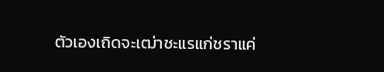ตัวเองเถิดจะเฒ่าชะแรแก่ชราแค่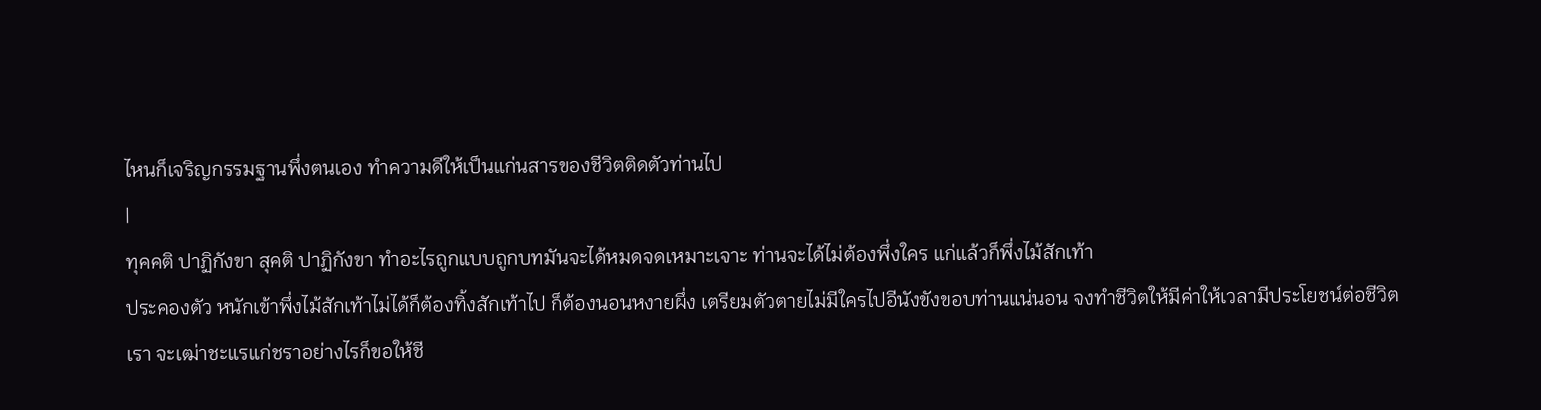ไหนก็เจริญกรรมฐานพึ่งตนเอง ทำความดีให้เป็นแก่นสารของชีวิตติดตัวท่านไป
|
ทุคคติ ปาฏิกังขา สุคติ ปาฏิกังขา ทำอะไรถูกแบบถูกบทมันจะได้หมดจดเหมาะเจาะ ท่านจะได้ไม่ต้องพึ่งใคร แก่แล้วก็พึ่งไม้สักเท้า
ประคองตัว หนักเข้าพึ่งไม้สักเท้าไม่ได้ก็ต้องทิ้งสักเท้าไป ก็ต้องนอนหงายผึ่ง เตรียมตัวตายไม่มีใครไปอีนังขังขอบท่านแน่นอน จงทำชีวิตให้มีค่าให้เวลามีประโยชน์ต่อชีวิต
เรา จะเฒ่าชะแรแก่ชราอย่างไรก็ขอให้ชี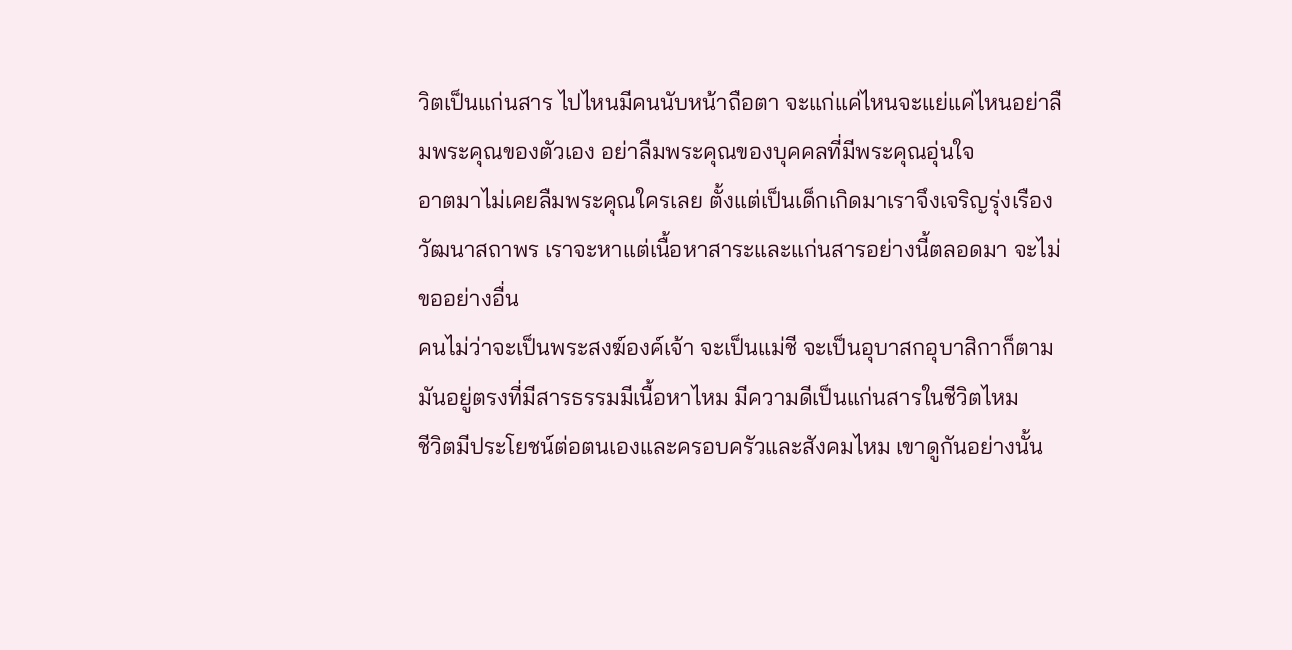วิตเป็นแก่นสาร ไปไหนมีคนนับหน้าถือตา จะแก่แค่ไหนจะแย่แค่ไหนอย่าลืมพระคุณของตัวเอง อย่าลืมพระคุณของบุคคลที่มีพระคุณอุ่นใจ
อาตมาไม่เคยลืมพระคุณใครเลย ตั้งแต่เป็นเด็กเกิดมาเราจึงเจริญรุ่งเรืองวัฒนาสถาพร เราจะหาแต่เนื้อหาสาระและแก่นสารอย่างนี้ตลอดมา จะไม่ขออย่างอื่น
คนไม่ว่าจะเป็นพระสงฆ์องค์เจ้า จะเป็นแม่ชี จะเป็นอุบาสกอุบาสิกาก็ตาม มันอยู่ตรงที่มีสารธรรมมีเนื้อหาไหม มีความดีเป็นแก่นสารในชีวิตไหม
ชีวิตมีประโยชน์ต่อตนเองและครอบครัวและสังคมไหม เขาดูกันอย่างนั้น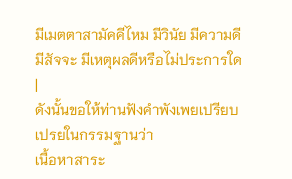มีเมตตาสามัคคีไหม มีวินัย มีความดี มีสัจจะ มีเหตุผลดีหรือไม่ประการใด
|
ดังนั้นขอให้ท่านฟังคำพังเพยเปรียบเปรยในกรรมฐานว่า
เนื้อหาสาระ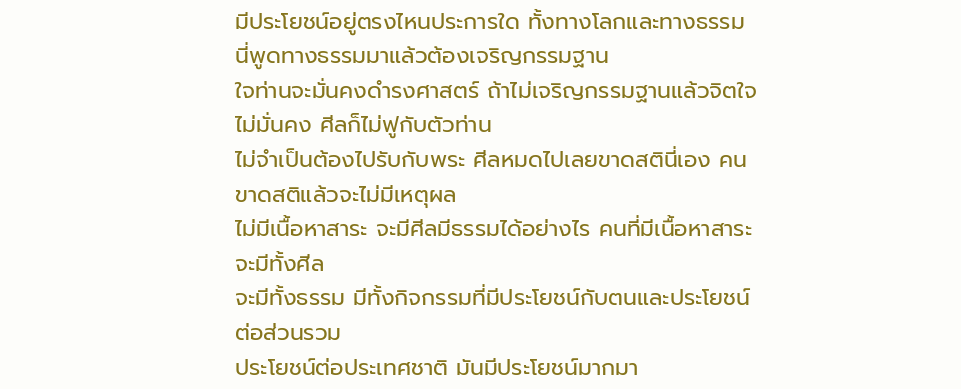มีประโยชน์อยู่ตรงไหนประการใด ทั้งทางโลกและทางธรรม นี่พูดทางธรรมมาแล้วต้องเจริญกรรมฐาน
ใจท่านจะมั่นคงดำรงศาสตร์ ถ้าไม่เจริญกรรมฐานแล้วจิตใจไม่มั่นคง ศีลก็ไม่ฟูกับตัวท่าน
ไม่จำเป็นต้องไปรับกับพระ ศีลหมดไปเลยขาดสตินี่เอง คนขาดสติแล้วจะไม่มีเหตุผล
ไม่มีเนื้อหาสาระ จะมีศีลมีธรรมได้อย่างไร คนที่มีเนื้อหาสาระ จะมีทั้งศีล
จะมีทั้งธรรม มีทั้งกิจกรรมที่มีประโยชน์กับตนและประโยชน์ต่อส่วนรวม
ประโยชน์ต่อประเทศชาติ มันมีประโยชน์มากมา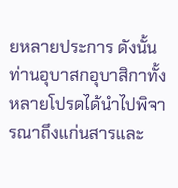ยหลายประการ ดังนั้นท่านอุบาสกอุบาสิกาทั้งหลายโปรดได้นำไปพิจารณาถึงแก่นสารและ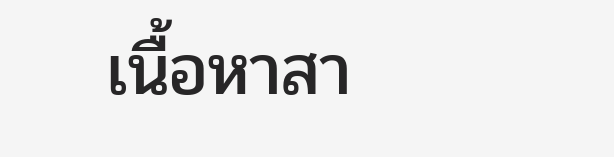เนื้อหาสา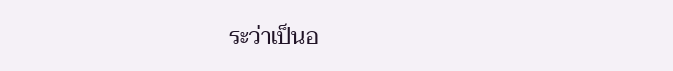ระว่าเป็นอ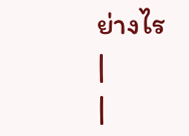ย่างไร
|
|